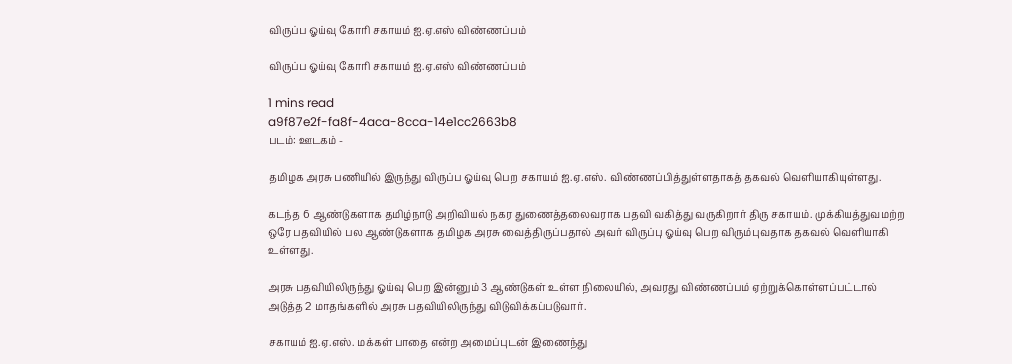விருப்ப ஓய்வு கோரி சகாயம் ஐ.ஏ.எஸ் விண்ணப்பம்

விருப்ப ஓய்வு கோரி சகாயம் ஐ.ஏ.எஸ் விண்ணப்பம்

1 mins read
a9f87e2f-fa8f-4aca-8cca-14e1cc2663b8
படம்: ஊடகம் -

தமிழக அரசு பணியில் இருந்து விருப்ப ஓய்வு பெற சகாயம் ஐ.ஏ.எஸ். விண்ணப்பித்துள்ளதாகத் தகவல் வெளியாகியுள்ளது.

கடந்த 6 ஆண்டுகளாக தமிழ்நாடு அறிவியல் நகர துணைத்தலைவராக பதவி வகித்து வருகிறார் திரு சகாயம். முக்கியத்துவமற்ற ஒரே பதவியில் பல ஆண்டுகளாக தமிழக அரசு வைத்திருப்பதால் அவர் விருப்பு ஓய்வு பெற விரும்புவதாக தகவல் வெளியாகி உள்ளது.

அரசு பதவியிலிருந்து ஓய்வு பெற இன்னும் 3 ஆண்டுகள் உள்ள நிலையில், அவரது விண்ணப்பம் ஏற்றுக்கொள்ளப்பட்டால் அடுத்த 2 மாதங்களில் அரசு பதவியிலிருந்து விடுவிக்கப்படுவார்.

சகாயம் ஐ.ஏ.எஸ். மக்கள் பாதை என்ற அமைப்புடன் இணைந்து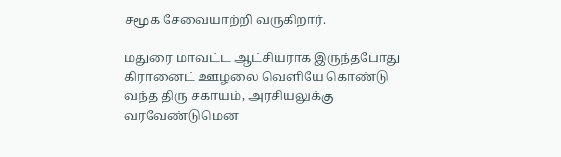சமூக சேவையாற்றி வருகிறார்.

மதுரை மாவட்ட ஆட்சியராக இருந்தபோது கிரானைட் ஊழலை வெளியே கொண்டு வந்த திரு சகாயம், அரசியலுக்கு வரவேண்டுமென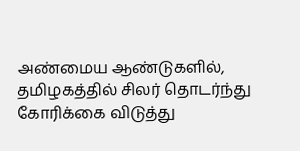அண்மைய ஆண்டுகளில், தமிழகத்தில் சிலர் தொடர்ந்து கோரிக்கை விடுத்து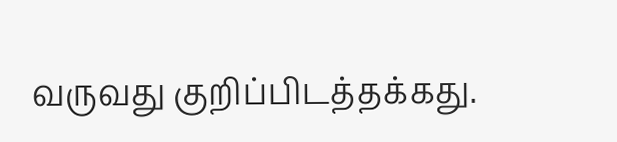வருவது குறிப்பிடத்தக்கது.